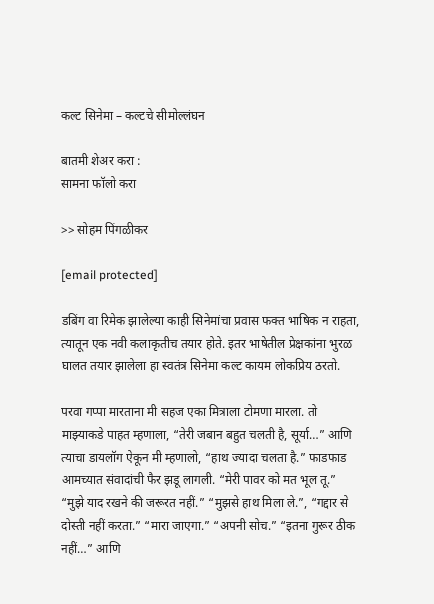कल्ट सिनेमा – कल्टचे सीमोल्लंघन

बातमी शेअर करा :
सामना फॉलो करा

>> सोहम पिंगळीकर

[email protected]

डबिंग वा रिमेक झालेल्या काही सिनेमांचा प्रवास फक्त भाषिक न राहता, त्यातून एक नवी कलाकृतीच तयार होते. इतर भाषेतील प्रेक्षकांना भुरळ घालत तयार झालेला हा स्वतंत्र सिनेमा कल्ट कायम लोकप्रिय ठरतो.

परवा गप्पा मारताना मी सहज एका मित्राला टोमणा मारला. तो माझ्याकडे पाहत म्हणाला, “तेरी जबान बहुत चलती है, सूर्या…” आणि त्याचा डायलॉग ऐकून मी म्हणालो, “हाथ ज्यादा चलता है.” फाडफाड आमच्यात संवादांची फैर झडू लागली. “मेरी पावर को मत भूल तू.” “मुझे याद रखने की जरूरत नहीं.” “मुझसे हाथ मिला ले.”, “गद्दार से दोस्ती नहीं करता.” “मारा जाएगा.” “अपनी सोच.” “इतना गुरूर ठीक नहीं…” आणि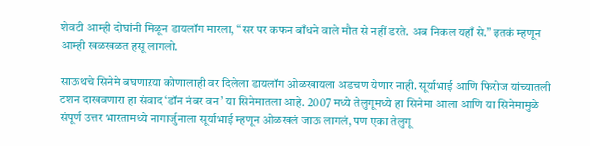शेवटी आम्ही दोघांनी मिळून डायलॉग मारला, “सर पर कफन बाँधने वाले मौत से नहीं डरते. अब निकल यहाँ से.” इतकं म्हणून आम्ही खळखळत हसू लागलो.

साऊथचे सिनेमे बघणाऱया कोणालाही वर दिलेला डायलॉग ओळखायला अडचण येणार नाही. सूर्याभाई आणि फिरोज यांच्यातली टशन दाखवणारा हा संवाद ‘डॉन नंबर वन’ या सिनेमातला आहे. 2007 मध्ये तेलुगूमध्ये हा सिनेमा आला आणि या सिनेमामुळे संपूर्ण उत्तर भारतामध्ये नागार्जुनाला सूर्याभाई म्हणून ओळखलं जाऊ लागलं, पण एका तेलुगू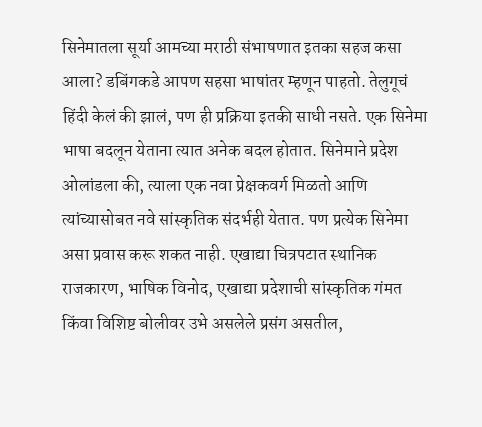सिनेमातला सूर्या आमच्या मराठी संभाषणात इतका सहज कसा आला? डबिंगकडे आपण सहसा भाषांतर म्हणून पाहतो. तेलुगूचं हिंदी केलं की झालं, पण ही प्रक्रिया इतकी साधी नसते. एक सिनेमा भाषा बदलून येताना त्यात अनेक बदल होतात. सिनेमाने प्रदेश ओलांडला की, त्याला एक नवा प्रेक्षकवर्ग मिळतो आणि त्यांच्यासोबत नवे सांस्कृतिक संदर्भही येतात. पण प्रत्येक सिनेमा असा प्रवास करू शकत नाही. एखाद्या चित्रपटात स्थानिक राजकारण, भाषिक विनोद, एखाद्या प्रदेशाची सांस्कृतिक गंमत किंवा विशिष्ट बोलीवर उभे असलेले प्रसंग असतील,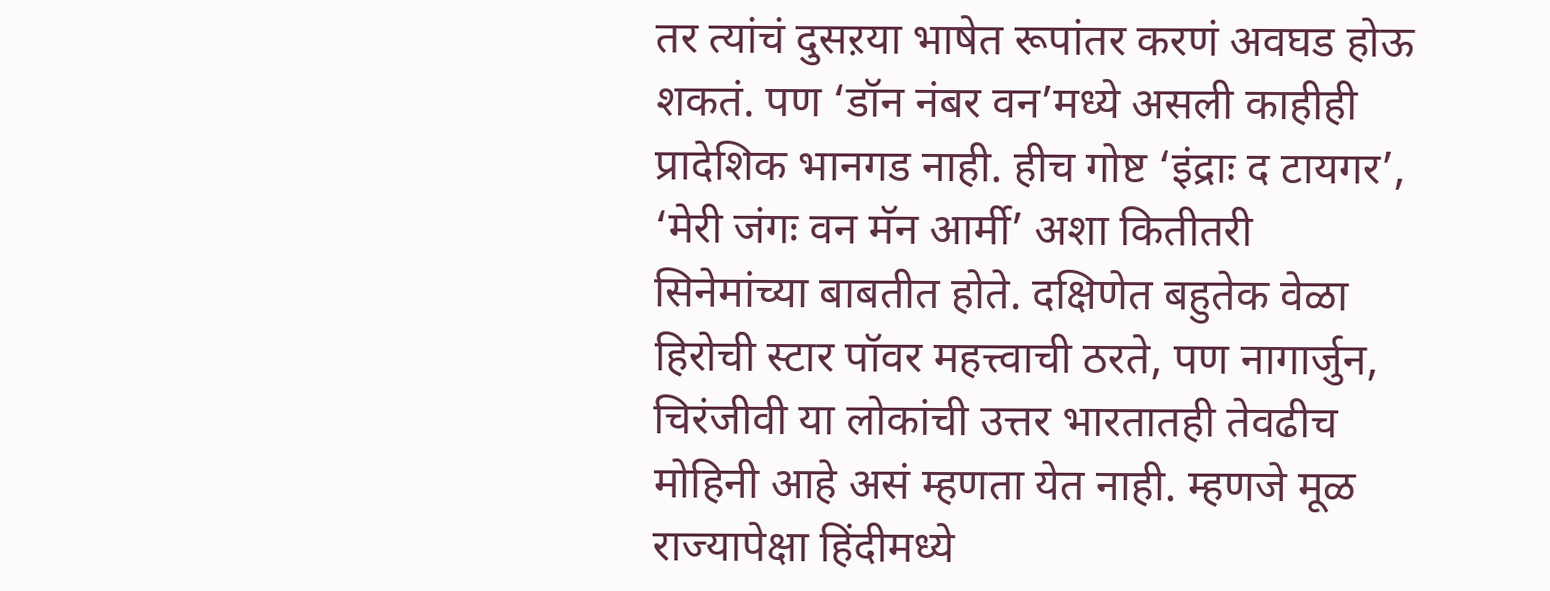तर त्यांचं दुसऱया भाषेत रूपांतर करणं अवघड होऊ शकतं. पण ‘डॉन नंबर वन’मध्ये असली काहीही प्रादेशिक भानगड नाही. हीच गोष्ट ‘इंद्राः द टायगर’, ‘मेरी जंगः वन मॅन आर्मी’ अशा कितीतरी सिनेमांच्या बाबतीत होते. दक्षिणेत बहुतेक वेळा हिरोची स्टार पॉवर महत्त्वाची ठरते, पण नागार्जुन, चिरंजीवी या लोकांची उत्तर भारतातही तेवढीच मोहिनी आहे असं म्हणता येत नाही. म्हणजे मूळ राज्यापेक्षा हिंदीमध्ये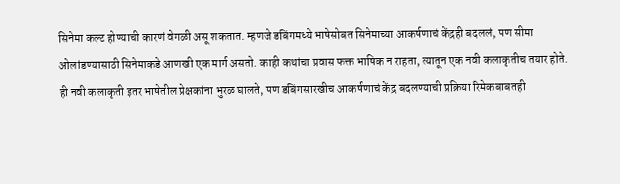सिनेमा कल्ट होण्याची कारणं वेगळी असू शकतात. म्हणजे डबिंगमध्ये भाषेसोबत सिनेमाच्या आकर्षणाचं केंद्रही बदललं, पण सीमा ओलांडण्यासाठी सिनेमाकडे आणखी एक मार्ग असतो. काही कथांचा प्रवास फक्त भाषिक न राहता, त्यातून एक नवी कलाकृतीच तयार होते. ही नवी कलाकृती इतर भाषेतील प्रेक्षकांना भुरळ घालते, पण डबिंगसारखीच आकर्षणाचं केंद्र बदलण्याची प्रक्रिया रिमेकबाबतही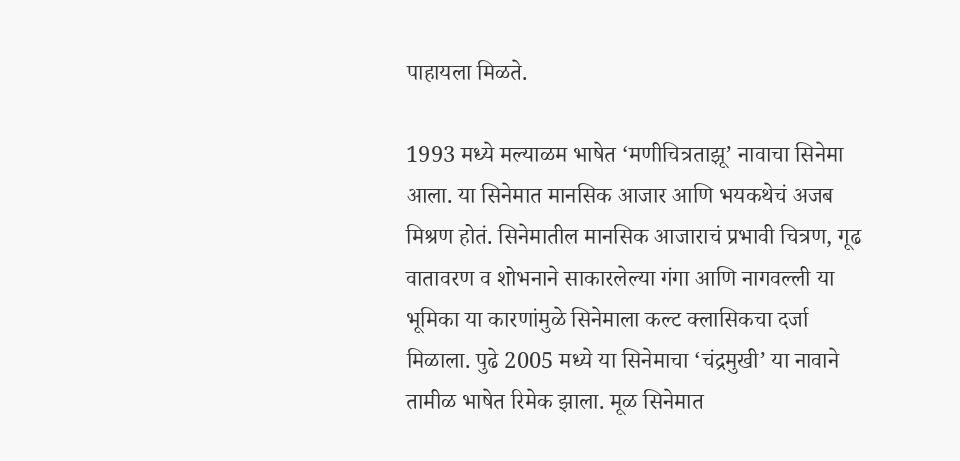पाहायला मिळते.

1993 मध्ये मल्याळम भाषेत ‘मणीचित्रताझू’ नावाचा सिनेमा आला. या सिनेमात मानसिक आजार आणि भयकथेचं अजब मिश्रण होतं. सिनेमातील मानसिक आजाराचं प्रभावी चित्रण, गूढ वातावरण व शोभनाने साकारलेल्या गंगा आणि नागवल्ली या भूमिका या कारणांमुळे सिनेमाला कल्ट क्लासिकचा दर्जा मिळाला. पुढे 2005 मध्ये या सिनेमाचा ‘चंद्रमुखी’ या नावाने तामीळ भाषेत रिमेक झाला. मूळ सिनेमात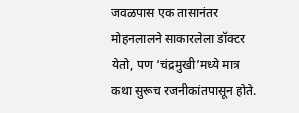जवळपास एक तासानंतर मोहनलालने साकारलेला डॉक्टर येतो, पण ‘चंद्रमुखी’मध्ये मात्र कथा सुरूच रजनीकांतपासून होते.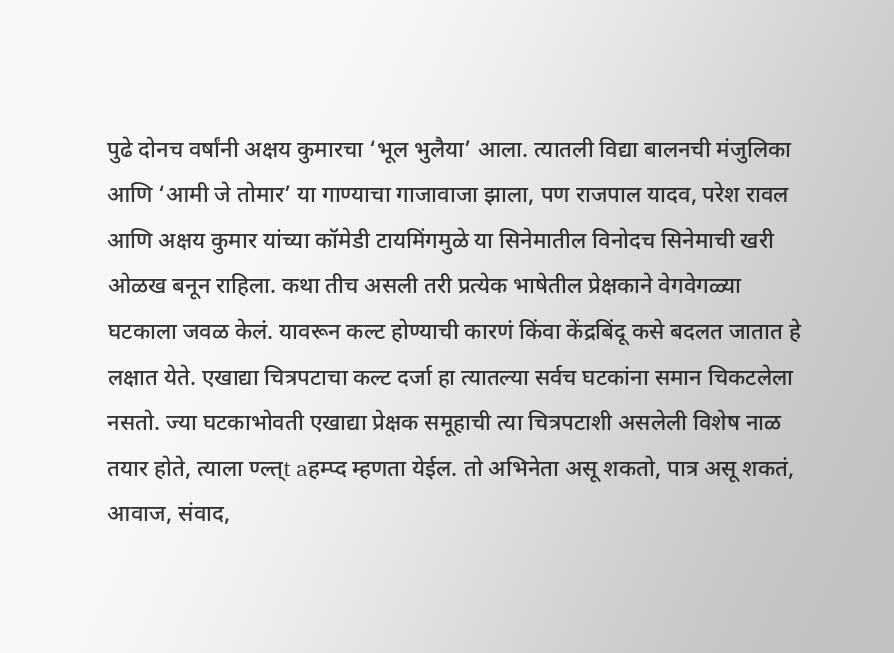पुढे दोनच वर्षांनी अक्षय कुमारचा ‘भूल भुलैया’ आला. त्यातली विद्या बालनची मंजुलिका आणि ‘आमी जे तोमार’ या गाण्याचा गाजावाजा झाला, पण राजपाल यादव, परेश रावल आणि अक्षय कुमार यांच्या कॉमेडी टायमिंगमुळे या सिनेमातील विनोदच सिनेमाची खरी ओळख बनून राहिला. कथा तीच असली तरी प्रत्येक भाषेतील प्रेक्षकाने वेगवेगळ्या घटकाला जवळ केलं. यावरून कल्ट होण्याची कारणं किंवा केंद्रबिंदू कसे बदलत जातात हे लक्षात येते. एखाद्या चित्रपटाचा कल्ट दर्जा हा त्यातल्या सर्वच घटकांना समान चिकटलेला नसतो. ज्या घटकाभोवती एखाद्या प्रेक्षक समूहाची त्या चित्रपटाशी असलेली विशेष नाळ तयार होते, त्याला ण्ल्त्t aहम्प्द म्हणता येईल. तो अभिनेता असू शकतो, पात्र असू शकतं, आवाज, संवाद,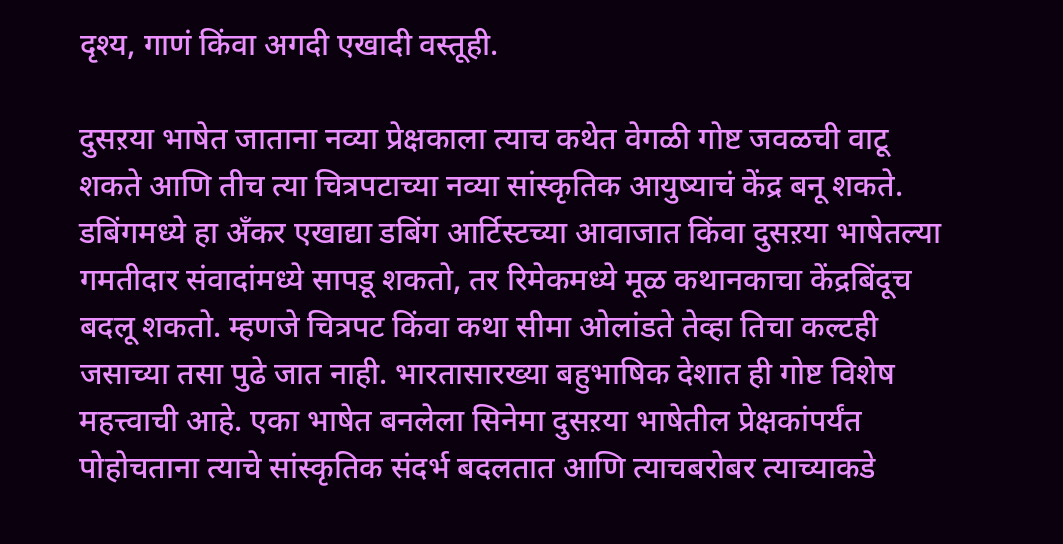दृश्य, गाणं किंवा अगदी एखादी वस्तूही.

दुसऱया भाषेत जाताना नव्या प्रेक्षकाला त्याच कथेत वेगळी गोष्ट जवळची वाटू शकते आणि तीच त्या चित्रपटाच्या नव्या सांस्कृतिक आयुष्याचं केंद्र बनू शकते. डबिंगमध्ये हा अँकर एखाद्या डबिंग आर्टिस्टच्या आवाजात किंवा दुसऱया भाषेतल्या गमतीदार संवादांमध्ये सापडू शकतो, तर रिमेकमध्ये मूळ कथानकाचा केंद्रबिंदूच बदलू शकतो. म्हणजे चित्रपट किंवा कथा सीमा ओलांडते तेव्हा तिचा कल्टही जसाच्या तसा पुढे जात नाही. भारतासारख्या बहुभाषिक देशात ही गोष्ट विशेष महत्त्वाची आहे. एका भाषेत बनलेला सिनेमा दुसऱया भाषेतील प्रेक्षकांपर्यंत पोहोचताना त्याचे सांस्कृतिक संदर्भ बदलतात आणि त्याचबरोबर त्याच्याकडे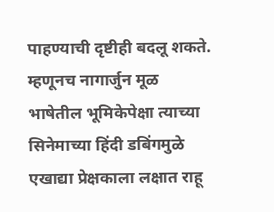पाहण्याची दृष्टीही बदलू शकते. म्हणूनच नागार्जुन मूळ भाषेतील भूमिकेपेक्षा त्याच्या सिनेमाच्या हिंदी डबिंगमुळे एखाद्या प्रेक्षकाला लक्षात राहू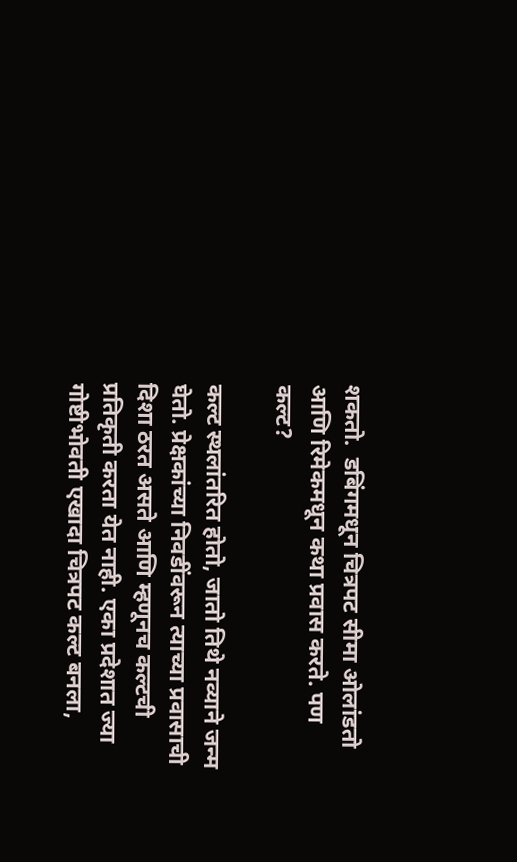शकतो.  डबिंगमधून चित्रपट सीमा ओलांडतो आणि रिमेकमधून कथा प्रवास करते. पण कल्ट?

कल्ट स्थलांतरित होतो, जातो तिथे नव्याने जन्म घेतो. प्रेक्षकांच्या निवडींवरून त्याच्या प्रवासाची दिशा ठरत असते आणि म्हणूनच कल्टची प्रतिकृती करता येत नाही. एका प्रदेशात ज्या गोष्टीभोवती एखादा चित्रपट कल्ट बनला,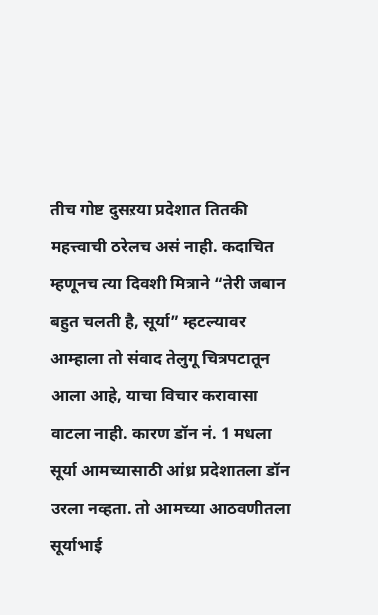तीच गोष्ट दुसऱया प्रदेशात तितकी महत्त्वाची ठरेलच असं नाही. कदाचित म्हणूनच त्या दिवशी मित्राने “तेरी जबान बहुत चलती है, सूर्या” म्हटल्यावर आम्हाला तो संवाद तेलुगू चित्रपटातून आला आहे, याचा विचार करावासा वाटला नाही. कारण डॉन नं. 1 मधला सूर्या आमच्यासाठी आंध्र प्रदेशातला डॉन उरला नव्हता. तो आमच्या आठवणीतला सूर्याभाई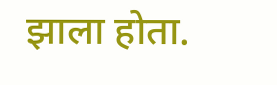झाला होता.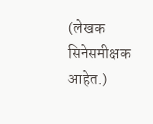(लेखक सिनेसमीक्षक आहेत.)